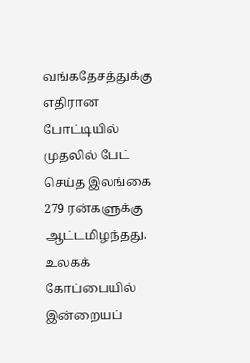வங்கதேசத்துக்கு எதிரான போட்டியில் முதலில் பேட் செய்த இலங்கை 279 ரன்களுக்கு ஆட்டமிழந்தது.
உலகக் கோப்பையில் இன்றையப்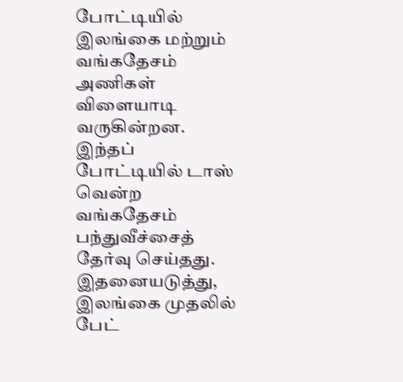போட்டியில் இலங்கை மற்றும் வங்கதேசம் அணிகள் விளையாடி வருகின்றன. இந்தப் போட்டியில் டாஸ் வென்ற வங்கதேசம் பந்துவீச்சைத் தேர்வு செய்தது. இதனையடுத்து, இலங்கை முதலில் பேட்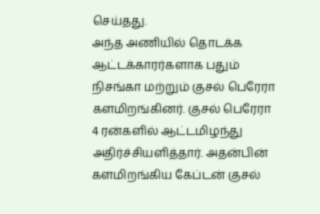செய்தது.
அந்த அணியில் தொடக்க ஆட்டக்காரர்களாக பதும் நிசங்கா மற்றும் குசல் பெரேரா களமிறங்கினர். குசல் பெரேரா 4 ரன்களில் ஆட்டமிழந்து அதிர்ச்சியளித்தார். அதன்பின் களமிறங்கிய கேப்டன் குசல்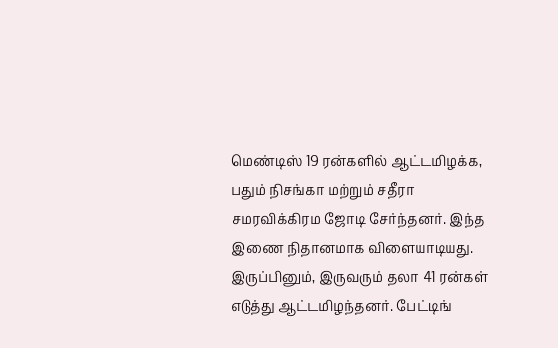மெண்டிஸ் 19 ரன்களில் ஆட்டமிழக்க, பதும் நிசங்கா மற்றும் சதீரா சமரவிக்கிரம ஜோடி சேர்ந்தனர். இந்த இணை நிதானமாக விளையாடியது. இருப்பினும், இருவரும் தலா 41 ரன்கள் எடுத்து ஆட்டமிழந்தனர். பேட்டிங்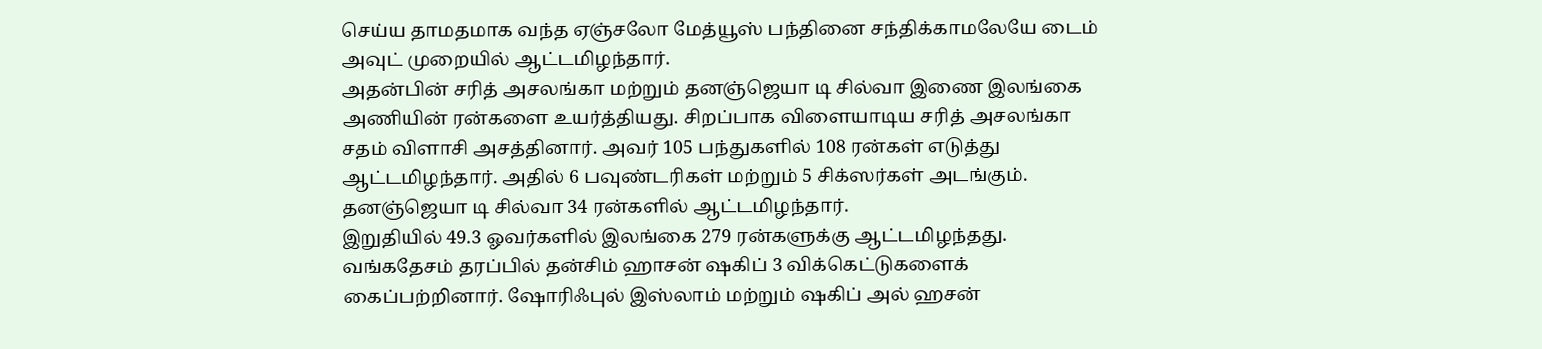செய்ய தாமதமாக வந்த ஏஞ்சலோ மேத்யூஸ் பந்தினை சந்திக்காமலேயே டைம் அவுட் முறையில் ஆட்டமிழந்தார்.
அதன்பின் சரித் அசலங்கா மற்றும் தனஞ்ஜெயா டி சில்வா இணை இலங்கை அணியின் ரன்களை உயர்த்தியது. சிறப்பாக விளையாடிய சரித் அசலங்கா சதம் விளாசி அசத்தினார். அவர் 105 பந்துகளில் 108 ரன்கள் எடுத்து ஆட்டமிழந்தார். அதில் 6 பவுண்டரிகள் மற்றும் 5 சிக்ஸர்கள் அடங்கும். தனஞ்ஜெயா டி சில்வா 34 ரன்களில் ஆட்டமிழந்தார்.
இறுதியில் 49.3 ஓவர்களில் இலங்கை 279 ரன்களுக்கு ஆட்டமிழந்தது. வங்கதேசம் தரப்பில் தன்சிம் ஹாசன் ஷகிப் 3 விக்கெட்டுகளைக் கைப்பற்றினார். ஷோரிஃபுல் இஸ்லாம் மற்றும் ஷகிப் அல் ஹசன்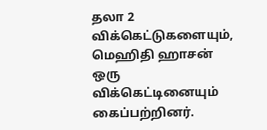தலா 2 விக்கெட்டுகளையும், மெஹிதி ஹாசன் ஒரு விக்கெட்டினையும் கைப்பற்றினர்.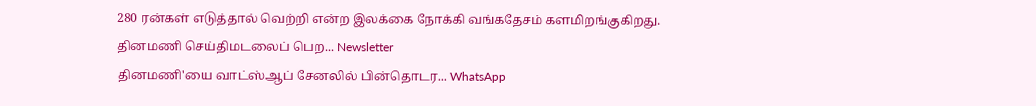280 ரன்கள் எடுத்தால் வெற்றி என்ற இலக்கை நோக்கி வங்கதேசம் களமிறங்குகிறது.
தினமணி செய்திமடலைப் பெற... Newsletter
தினமணி'யை வாட்ஸ்ஆப் சேனலில் பின்தொடர... WhatsApp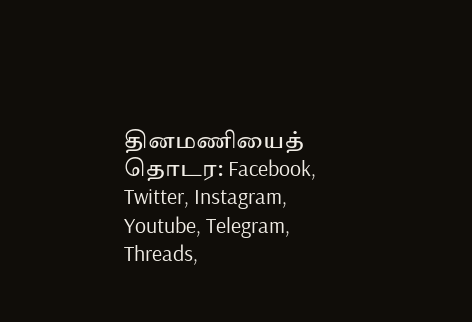தினமணியைத் தொடர: Facebook, Twitter, Instagram, Youtube, Telegram, Threads,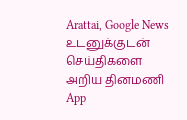Arattai, Google News
உடனுக்குடன் செய்திகளை அறிய தினமணி App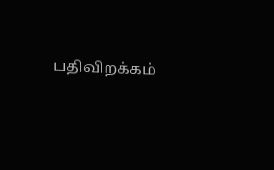பதிவிறக்கம்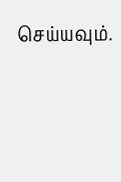செய்யவும்.